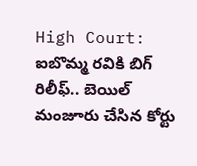High Court: ఐబొమ్మ రవికి బిగ్ రిలీఫ్.. బెయిల్ మంజూరు చేసిన కోర్టు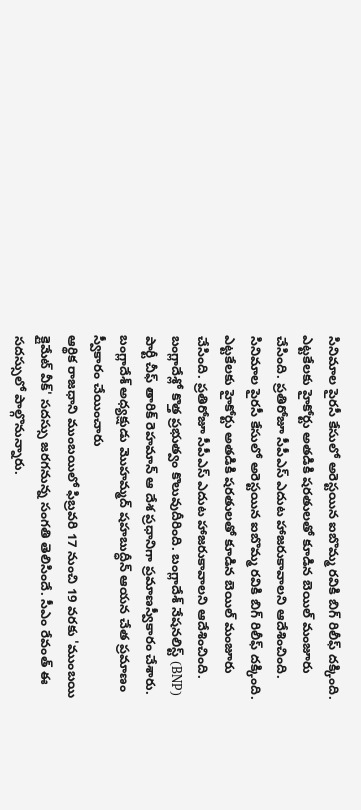సినిమాల పైరసీ కేసులో అరెస్టయిన ఐబొమ్మ రవికి బిగ్ రిలీఫ్ దక్కింది. ఎట్టకేలకు హైకోర్టు అతడికి షరతులతో కూడిన బెయిల్ మంజూరు చేసింది. ప్రతిరోజూ సీపీఎస్ ఎదుట హాజరుకావాలని ఆదేశించింది.
సినిమాల పైరసీ కేసులో అరెస్టయిన ఐబొమ్మ రవికి బిగ్ రిలీఫ్ దక్కింది. ఎట్టకేలకు హైకోర్టు అతడికి షరతులతో కూడిన బెయిల్ మంజూరు చేసింది. ప్రతిరోజూ సీపీఎస్ ఎదుట హాజరుకావాలని ఆదేశించింది.
బంగ్లాదేశ్లో కొత్త ప్రభుత్వం కొలువుదీరింది. బంగ్లాదేశ్ నేషనలిస్ట్ (BNP) పార్టీ చీఫ్ తారిక్ రెహమాన్ ఆ దేశ ప్రధానిగా ప్రమాణస్వీకారం చేశారు. బంగ్లాదేశ్ అధ్యక్షుడు మొహమ్మద్ షహబుద్ధీన్ ఆయన చేత ప్రమాణం స్వీకారం చేయించారు
ఆర్థిక రాజధాని ముంబయిలో ఫిబ్రవరి 17 నుంచి 19 వరకు 'ముంబయి క్లైమేట్ వీక్' సదస్సు జరగనున్న సంగతి తెలిసిందే. సీఎం రేవంత్ ఈ సదస్సులో పాల్గొనున్నారు.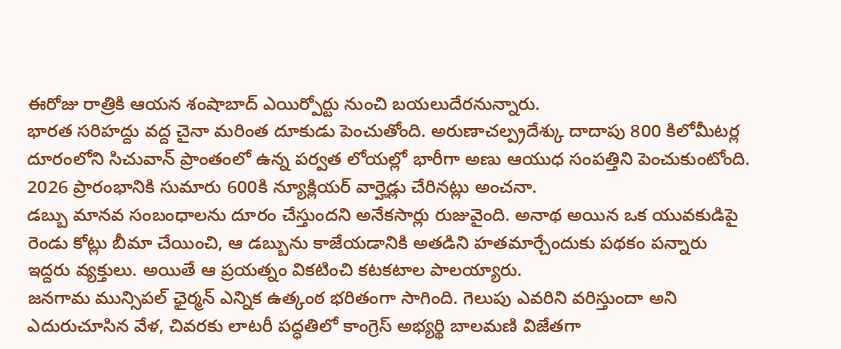ఈరోజు రాత్రికి ఆయన శంషాబాద్ ఎయిర్పోర్టు నుంచి బయలుదేరనున్నారు.
భారత సరిహద్దు వద్ద చైనా మరింత దూకుడు పెంచుతోంది. అరుణాచల్ప్రదేశ్కు దాదాపు 800 కిలోమీటర్ల దూరంలోని సిచువాన్ ప్రాంతంలో ఉన్న పర్వత లోయల్లో భారీగా అణు ఆయుధ సంపత్తిని పెంచుకుంటోంది. 2026 ప్రారంభానికి సుమారు 600కి న్యూక్లియర్ వార్హెడ్లు చేరినట్లు అంచనా.
డబ్బు మానవ సంబంధాలను దూరం చేస్తుందని అనేకసార్లు రుజువైంది. అనాథ అయిన ఒక యువకుడిపై రెండు కోట్లు బీమా చేయించి, ఆ డబ్బును కాజేయడానికి అతడిని హతమార్చేందుకు పథకం పన్నారు ఇద్దరు వ్యక్తులు. అయితే ఆ ప్రయత్నం వికటించి కటకటాల పాలయ్యారు.
జనగామ మున్సిపల్ ఛైర్మన్ ఎన్నిక ఉత్కంఠ భరితంగా సాగింది. గెలుపు ఎవరిని వరిస్తుందా అని ఎదురుచూసిన వేళ, చివరకు లాటరీ పద్ధతిలో కాంగ్రెస్ అభ్యర్థి బాలమణి విజేతగా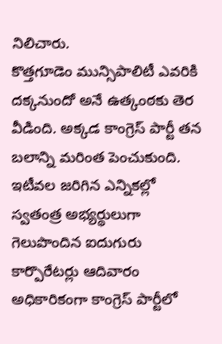నిలిచారు.
కొత్తగూడెం మున్సిపాలిటీ ఎవరికి దక్కనుందో అనే ఉత్కంఠకు తెర వీడింది. అక్కడ కాంగ్రెస్ పార్టీ తన బలాన్ని మరింత పెంచుకుంది. ఇటీవల జరిగిన ఎన్నికల్లో స్వతంత్ర అభ్యర్థులుగా గెలుపొందిన ఐదుగురు కార్పొరేటర్లు ఆదివారం అధికారికంగా కాంగ్రెస్ పార్టీలో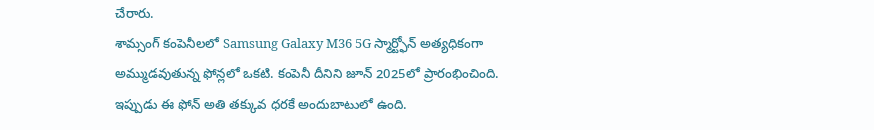చేరారు.
శామ్సంగ్ కంపెనీలలో Samsung Galaxy M36 5G స్మార్ట్ఫోన్ అత్యధికంగా అమ్ముడవుతున్న ఫోన్లలో ఒకటి. కంపెనీ దీనిని జూన్ 2025లో ప్రారంభించింది. ఇప్పుడు ఈ ఫోన్ అతి తక్కువ ధరకే అందుబాటులో ఉంది.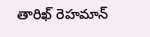తారిఖ్ రెహమాన్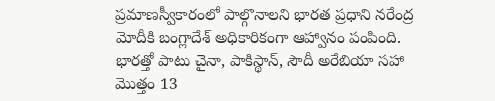ప్రమాణస్వీకారంలో పాల్గొనాలని భారత ప్రధాని నరేంద్ర మోదీకి బంగ్లాదేశ్ అధికారికంగా ఆహ్వానం పంపింది. భారత్తో పాటు చైనా, పాకిస్థాన్, సౌదీ అరేబియా సహా మొత్తం 13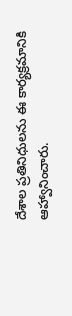దేశాల ప్రతినిధులను ఈ కార్యక్రమానికి ఆహ్వానించారు.